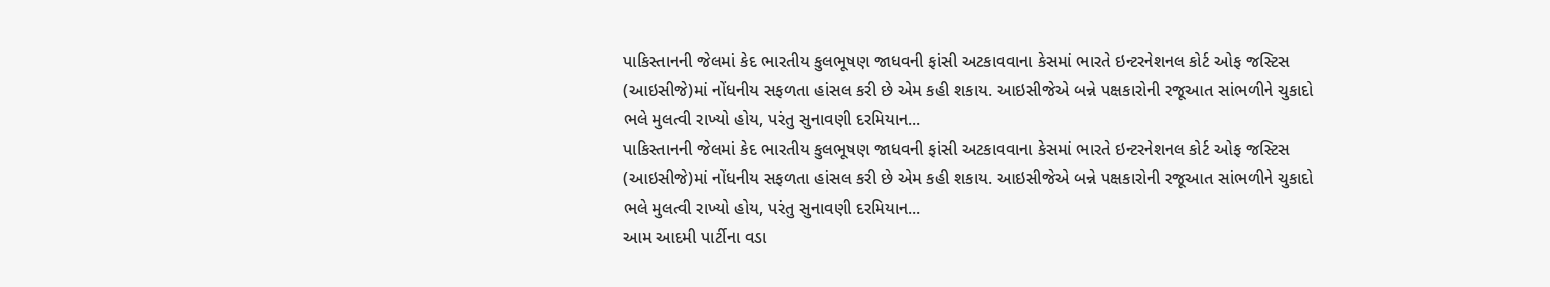પાકિસ્તાનની જેલમાં કેદ ભારતીય કુલભૂષણ જાધવની ફાંસી અટકાવવાના કેસમાં ભારતે ઇન્ટરનેશનલ કોર્ટ ઓફ જસ્ટિસ (આઇસીજે)માં નોંધનીય સફળતા હાંસલ કરી છે એમ કહી શકાય. આઇસીજેએ બન્ને પક્ષકારોની રજૂઆત સાંભળીને ચુકાદો ભલે મુલત્વી રાખ્યો હોય, પરંતુ સુનાવણી દરમિયાન...
પાકિસ્તાનની જેલમાં કેદ ભારતીય કુલભૂષણ જાધવની ફાંસી અટકાવવાના કેસમાં ભારતે ઇન્ટરનેશનલ કોર્ટ ઓફ જસ્ટિસ (આઇસીજે)માં નોંધનીય સફળતા હાંસલ કરી છે એમ કહી શકાય. આઇસીજેએ બન્ને પક્ષકારોની રજૂઆત સાંભળીને ચુકાદો ભલે મુલત્વી રાખ્યો હોય, પરંતુ સુનાવણી દરમિયાન...
આમ આદમી પાર્ટીના વડા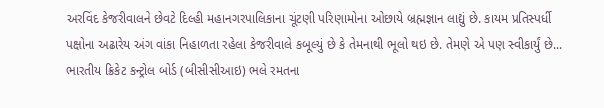અરવિંદ કેજરીવાલને છેવટે દિલ્હી મહાનગરપાલિકાના ચૂંટણી પરિણામોના ઓછાયે બ્રહ્મજ્ઞાન લાદ્યું છે. કાયમ પ્રતિસ્પર્ધી પક્ષોના અઢારેય અંગ વાંકા નિહાળતા રહેલા કેજરીવાલે કબૂલ્યું છે કે તેમનાથી ભૂલો થઇ છે. તેમણે એ પણ સ્વીકાર્યું છે...
ભારતીય ક્રિકેટ કન્ટ્રોલ બોર્ડ (બીસીસીઆઇ) ભલે રમતના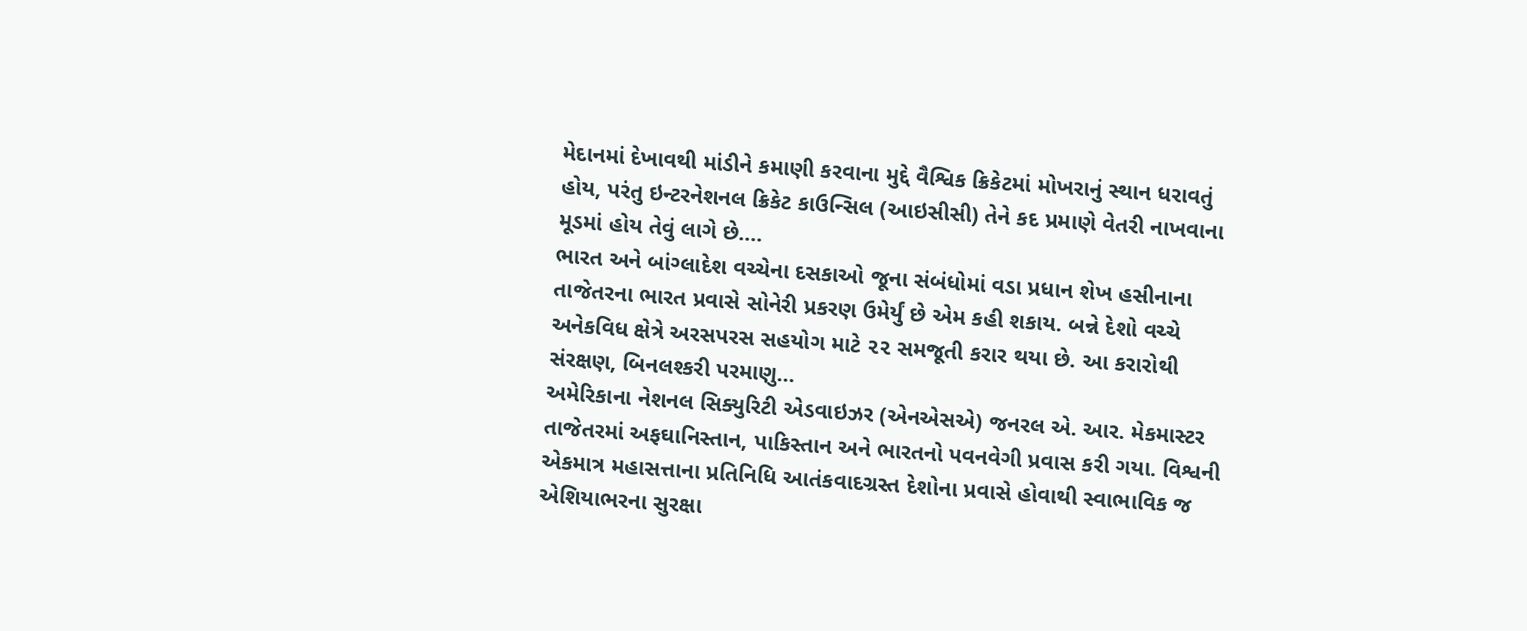મેદાનમાં દેખાવથી માંડીને કમાણી કરવાના મુદ્દે વૈશ્વિક ક્રિકેટમાં મોખરાનું સ્થાન ધરાવતું હોય, પરંતુ ઇન્ટરનેશનલ ક્રિકેટ કાઉન્સિલ (આઇસીસી) તેને કદ પ્રમાણે વેતરી નાખવાના મૂડમાં હોય તેવું લાગે છે....
ભારત અને બાંગ્લાદેશ વચ્ચેના દસકાઓ જૂના સંબંધોમાં વડા પ્રધાન શેખ હસીનાના તાજેતરના ભારત પ્રવાસે સોનેરી પ્રકરણ ઉમેર્યું છે એમ કહી શકાય. બન્ને દેશો વચ્ચે અનેકવિધ ક્ષેત્રે અરસપરસ સહયોગ માટે ૨૨ સમજૂતી કરાર થયા છે. આ કરારોથી સંરક્ષણ, બિનલશ્કરી પરમાણુ...
અમેરિકાના નેશનલ સિક્યુરિટી એડવાઇઝર (એનએસએ) જનરલ એ. આર. મેકમાસ્ટર તાજેતરમાં અફઘાનિસ્તાન, પાકિસ્તાન અને ભારતનો પવનવેગી પ્રવાસ કરી ગયા. વિશ્વની એકમાત્ર મહાસત્તાના પ્રતિનિધિ આતંકવાદગ્રસ્ત દેશોના પ્રવાસે હોવાથી સ્વાભાવિક જ એશિયાભરના સુરક્ષા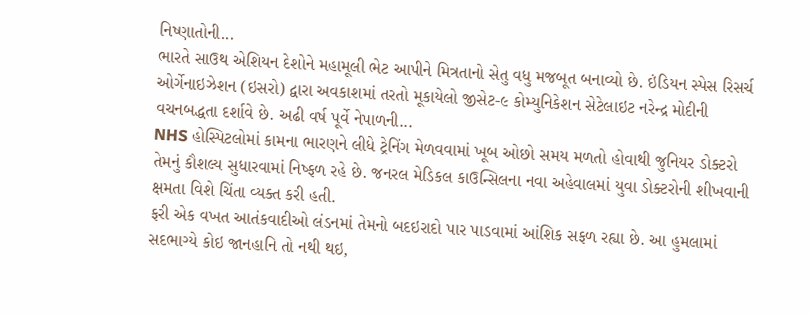નિષ્ણાતોની...
ભારતે સાઉથ એશિયન દેશોને મહામૂલી ભેટ આપીને મિત્રતાનો સેતુ વધુ મજબૂત બનાવ્યો છે. ઇંડિયન સ્પેસ રિસર્ચ ઓર્ગેનાઇઝેશન (ઇસરો) દ્વારા અવકાશમાં તરતો મૂકાયેલો જીસેટ-૯ કોમ્યુનિકેશન સેટેલાઇટ નરેન્દ્ર મોદીની વચનબદ્ધતા દર્શાવે છે. અઢી વર્ષ પૂર્વે નેપાળની...
NHS હોસ્પિટલોમાં કામના ભારણને લીધે ટ્રેનિંગ મેળવવામાં ખૂબ ઓછો સમય મળતો હોવાથી જુનિયર ડોક્ટરો તેમનું કૌશલ્ય સુધારવામાં નિષ્ફળ રહે છે. જનરલ મેડિકલ કાઉન્સિલના નવા અહેવાલમાં યુવા ડોક્ટરોની શીખવાની ક્ષમતા વિશે ચિંતા વ્યક્ત કરી હતી.
ફરી એક વખત આતંકવાદીઓ લંડનમાં તેમનો બદઇરાદો પાર પાડવામાં આંશિક સફળ રહ્યા છે. આ હુમલામાં સદભાગ્યે કોઇ જાનહાનિ તો નથી થઇ,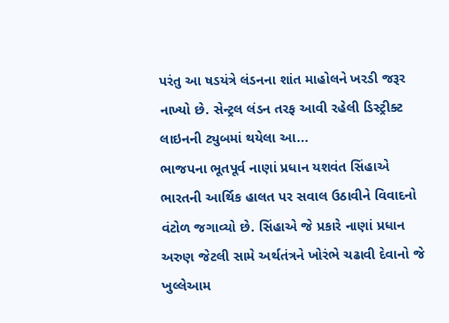પરંતુ આ ષડયંત્રે લંડનના શાંત માહોલને ખરડી જરૂર નાખ્યો છે. સેન્ટ્રલ લંડન તરફ આવી રહેલી ડિસ્ટ્રીક્ટ લાઇનની ટ્યુબમાં થયેલા આ...
ભાજપના ભૂતપૂર્વ નાણાં પ્રધાન યશવંત સિંહાએ ભારતની આર્થિક હાલત પર સવાલ ઉઠાવીને વિવાદનો વંટોળ જગાવ્યો છે. સિંહાએ જે પ્રકારે નાણાં પ્રધાન અરુણ જેટલી સામે અર્થતંત્રને ખોરંભે ચઢાવી દેવાનો જે ખુલ્લેઆમ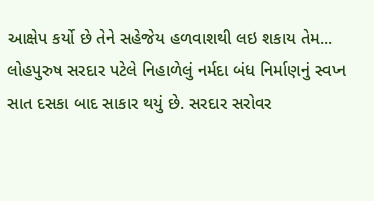આક્ષેપ કર્યો છે તેને સહેજેય હળવાશથી લઇ શકાય તેમ...
લોહપુરુષ સરદાર પટેલે નિહાળેલું નર્મદા બંધ નિર્માણનું સ્વપ્ન સાત દસકા બાદ સાકાર થયું છે. સરદાર સરોવર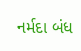નર્મદા બંધ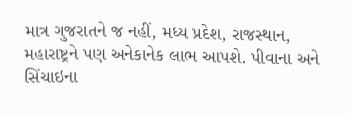માત્ર ગુજરાતને જ નહીં, મધ્ય પ્રદેશ, રાજસ્થાન, મહારાષ્ટ્રને પણ અનેકાનેક લાભ આપશે. પીવાના અને સિંચાઇના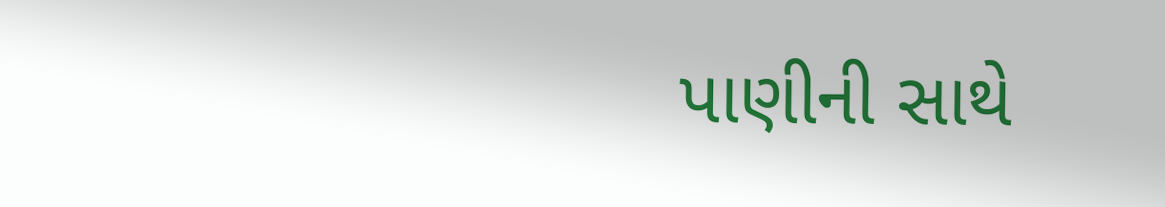પાણીની સાથે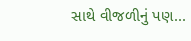સાથે વીજળીનું પણ...